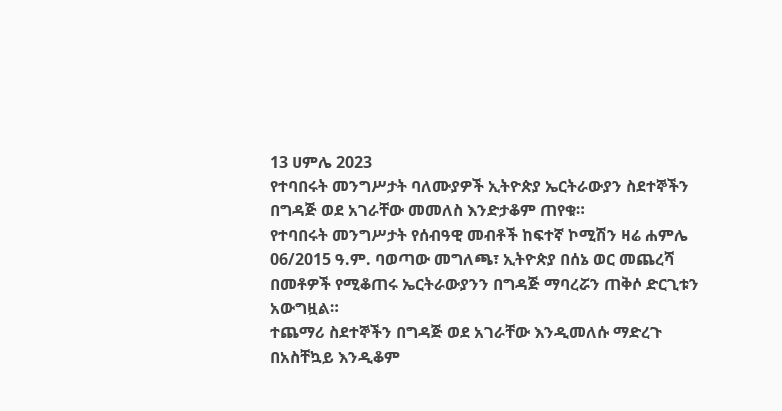13 ሀምሌ 2023
የተባበሩት መንግሥታት ባለሙያዎች ኢትዮጵያ ኤርትራውያን ስደተኞችን በግዳጅ ወደ አገራቸው መመለስ እንድታቆም ጠየቁ።
የተባበሩት መንግሥታት የሰብዓዊ መብቶች ከፍተኛ ኮሚሽን ዛሬ ሐምሌ 06/2015 ዓ.ም. ባወጣው መግለጫ፣ ኢትዮጵያ በሰኔ ወር መጨረሻ በመቶዎች የሚቆጠሩ ኤርትራውያንን በግዳጅ ማባረሯን ጠቅሶ ድርጊቱን አውግዟል።
ተጨማሪ ስደተኞችን በግዳጅ ወደ አገራቸው እንዲመለሱ ማድረጉ በአስቸኳይ እንዲቆም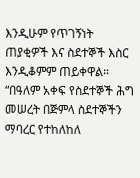እንዲሁም የጥገኝነት ጠያቂዎች እና ስደተኞች እስር እንዲቆምም ጠይቀዋል።
“በዓለም አቀፍ የስደተኞች ሕግ መሠረት በጅምላ ስደተኞችን ማባረር የተከለከለ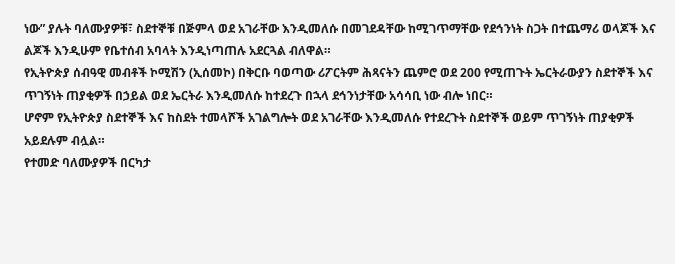ነው” ያሉት ባለሙያዎቹ፣ ስደተኞቹ በጅምላ ወደ አገራቸው እንዲመለሱ በመገደዳቸው ከሚገጥማቸው የደኅንነት ስጋት በተጨማሪ ወላጆች እና ልጆች እንዲሁም የቤተሰብ አባላት እንዲነጣጠሉ አደርጓል ብለዋል።
የኢትዮጵያ ሰብዓዊ መብቶች ኮሚሽን (ኢሰመኮ) በቅርቡ ባወጣው ሪፖርትም ሕጻናትን ጨምሮ ወደ 200 የሚጠጉት ኤርትራውያን ስደተኞች እና ጥገኝነት ጠያቂዎች በኃይል ወደ ኤርትራ እንዲመለሱ ከተደረጉ በኋላ ደኅንነታቸው አሳሳቢ ነው ብሎ ነበር።
ሆኖም የኢትዮጵያ ስደተኞች እና ከስደት ተመላሾች አገልግሎት ወደ አገራቸው እንዲመለሱ የተደረጉት ስደተኞች ወይም ጥገኝነት ጠያቂዎች አይደሉም ብሏል።
የተመድ ባለሙያዎች በርካታ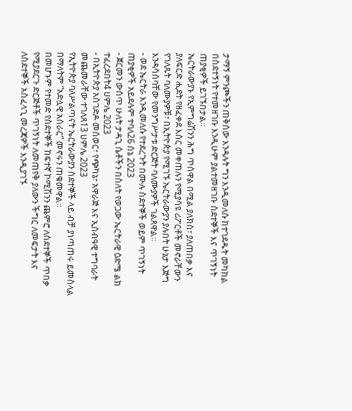ታማኝ ምንጮችን ጠቅሰው እንዳሉት ግን እንዲመለሱ ከተገደዱት መካከል በስደተኝነት የተመዘገቡ እንዲሁም ያልተመዘገቡ ስደተኞች እና ጥገኝነት ጠያቂዎች ይገኙበታል።
ኤርትራውያኑ የኢምግሬሽንን ሕግ ጥሰዋል በሚል ያለክስ፣ ያለጠበቃ እና ያለፍርድ ሒደት የዘፈቀደ እስር መቀጠሉን የሚያሳዩ ሪፖርቶች መኖራቸውን የገለጹት ባለሙያዎቹ፣ በኢትዮጵያ የሚገኙ ኤርትራውያን ያሉበት ሁኔታ እጅግ እንዳሳሰባቸው የመንግሥታቱ ድርጅት ባለሙያዎች ገልጸዋል።
- ወደ ኤርትራ እንዲመለሱ የተደረጉት በሙሉ ስደተኞች ወይም ጥገኝነት ጠያቂዎች አይደሉም ተባለ26 ሰኔ 2023
- ጀርመን ውስጥ ሁለት ታዳጊ ሴቶችን በስለት የወጋው ኤርትራዊ ዕድሜ ልክ ተፈረደበት4 ሀምሌ 2023
- በኢትዮጵያ አስገድዶ መሰወር፣ የጭካኔ፣ አዋራጅ እና ኢሰብዓዊ ተግባራት መጨመራቸው ተገለጸ13 ሀምሌ 2023
የኢትዮጵያ ባለሥልጣናት ኤርትራውያን ስደተኞች ላይ ብቻ ያነጣጠሩ ይመስላል በማለትም “አድሏዊ አሰራር” መኖሩን ጠቁመዋል።
በመሆኑም የተመድ የስደተኞች ከፍተኛ ኮሚሽንን ጨምሮ ለስደተኞች ጥበቃ የሚያደርጉ ድርጅቶች ጥገኝነት ለመጠየቅ ያለውን ችግር ለመፍታት እና ለስደተኞች አስፈላጊ መረጃዎች እንዲያገኙ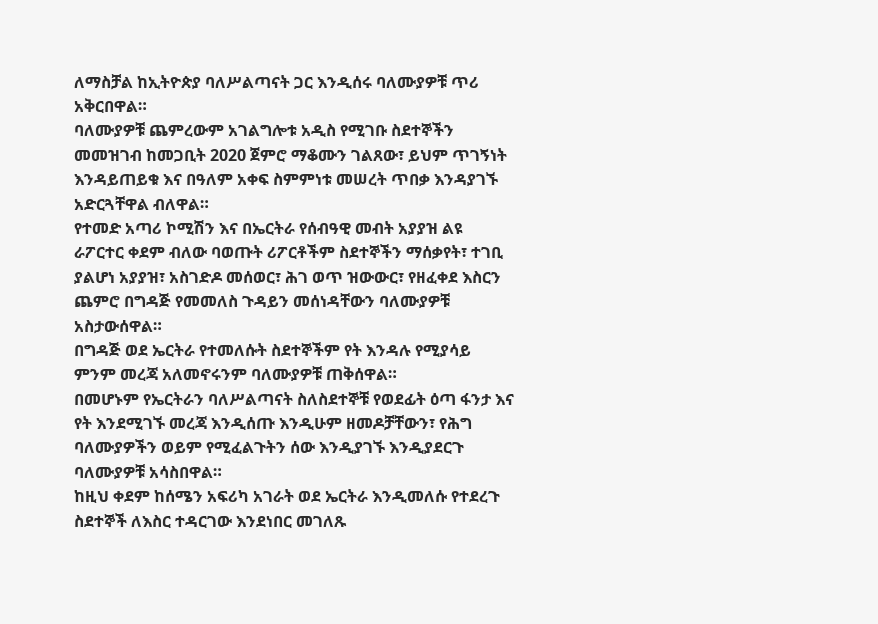ለማስቻል ከኢትዮጵያ ባለሥልጣናት ጋር እንዲሰሩ ባለሙያዎቹ ጥሪ አቅርበዋል።
ባለሙያዎቹ ጨምረውም አገልግሎቱ አዲስ የሚገቡ ስደተኞችን መመዝገብ ከመጋቢት 2020 ጀምሮ ማቆሙን ገልጸው፣ ይህም ጥገኝነት እንዳይጠይቁ እና በዓለም አቀፍ ስምምነቱ መሠረት ጥበቃ እንዳያገኙ አድርጓቸዋል ብለዋል።
የተመድ አጣሪ ኮሚሽን እና በኤርትራ የሰብዓዊ መብት አያያዝ ልዩ ራፖርተር ቀደም ብለው ባወጡት ሪፖርቶችም ስደተኞችን ማሰቃየት፣ ተገቢ ያልሆነ አያያዝ፣ አስገድዶ መሰወር፣ ሕገ ወጥ ዝውውር፣ የዘፈቀደ እስርን ጨምሮ በግዳጅ የመመለስ ጉዳይን መሰነዳቸውን ባለሙያዎቹ አስታውሰዋል።
በግዳጅ ወደ ኤርትራ የተመለሱት ስደተኞችም የት እንዳሉ የሚያሳይ ምንም መረጃ አለመኖሩንም ባለሙያዎቹ ጠቅሰዋል።
በመሆኑም የኤርትራን ባለሥልጣናት ስለስደተኞቹ የወደፊት ዕጣ ፋንታ እና የት እንደሚገኙ መረጃ እንዲሰጡ እንዲሁም ዘመዶቻቸውን፣ የሕግ ባለሙያዎችን ወይም የሚፈልጉትን ሰው እንዲያገኙ እንዲያደርጉ ባለሙያዎቹ አሳስበዋል።
ከዚህ ቀደም ከሰሜን አፍሪካ አገራት ወደ ኤርትራ እንዲመለሱ የተደረጉ ስደተኞች ለእስር ተዳርገው እንደነበር መገለጹ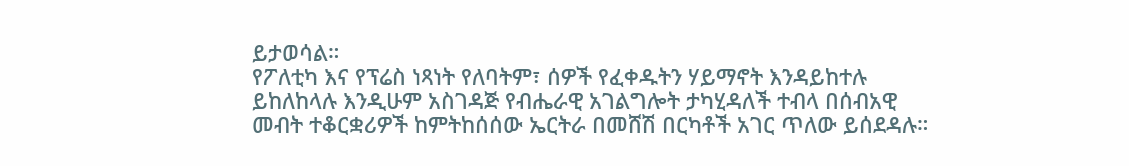ይታወሳል።
የፖለቲካ እና የፕሬስ ነጻነት የለባትም፣ ሰዎች የፈቀዱትን ሃይማኖት እንዳይከተሉ ይከለከላሉ እንዲሁም አስገዳጅ የብሔራዊ አገልግሎት ታካሂዳለች ተብላ በሰብአዊ መብት ተቆርቋሪዎች ከምትከሰሰው ኤርትራ በመሸሽ በርካቶች አገር ጥለው ይሰደዳሉ።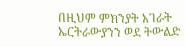በዚህም ምክንያት አገራት ኤርትራውያንን ወደ ትውልድ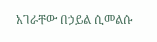አገራቸው በኃይል ሲመልሱ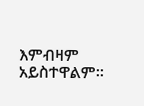እምብዛም አይስተዋልም።